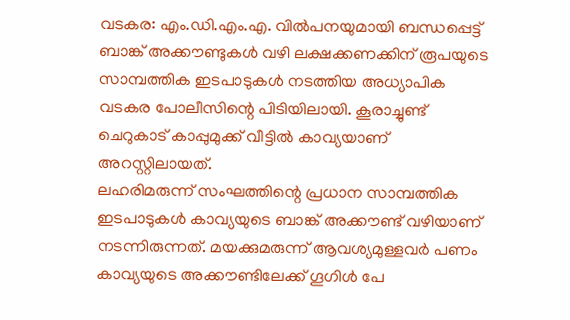വടകര: എം.ഡി.എം.എ. വിൽപനയുമായി ബന്ധപ്പെട്ട് ബാങ്ക് അക്കൗണ്ടുകൾ വഴി ലക്ഷക്കണക്കിന് രൂപയുടെ സാമ്പത്തിക ഇടപാടുകൾ നടത്തിയ അധ്യാപിക വടകര പോലീസിന്റെ പിടിയിലായി. കൂരാച്ചുണ്ട് ചെറുകാട് കാപ്പുമുക്ക് വീട്ടിൽ കാവ്യയാണ് അറസ്റ്റിലായത്.
ലഹരിമരുന്ന് സംഘത്തിന്റെ പ്രധാന സാമ്പത്തിക ഇടപാടുകൾ കാവ്യയുടെ ബാങ്ക് അക്കൗണ്ട് വഴിയാണ് നടന്നിരുന്നത്. മയക്കുമരുന്ന് ആവശ്യമുള്ളവർ പണം കാവ്യയുടെ അക്കൗണ്ടിലേക്ക് ഗൂഗിൾ പേ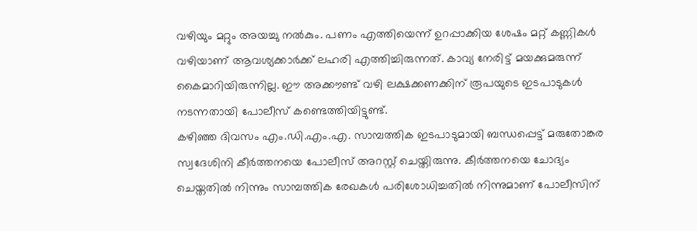വഴിയും മറ്റും അയച്ചു നൽകും. പണം എത്തിയെന്ന് ഉറപ്പാക്കിയ ശേഷം മറ്റ് കണ്ണികൾ വഴിയാണ് ആവശ്യക്കാർക്ക് ലഹരി എത്തിച്ചിരുന്നത്. കാവ്യ നേരിട്ട് മയക്കുമരുന്ന് കൈമാറിയിരുന്നില്ല. ഈ അക്കൗണ്ട് വഴി ലക്ഷക്കണക്കിന് രൂപയുടെ ഇടപാടുകൾ നടന്നതായി പോലീസ് കണ്ടെത്തിയിട്ടുണ്ട്.
കഴിഞ്ഞ ദിവസം എം.ഡി.എം.എ. സാമ്പത്തിക ഇടപാടുമായി ബന്ധപ്പെട്ട് മരുതോങ്കര സ്വദേശിനി കീർത്തനയെ പോലീസ് അറസ്റ്റ് ചെയ്തിരുന്നു. കീർത്തനയെ ചോദ്യം ചെയ്തതിൽ നിന്നും സാമ്പത്തിക രേഖകൾ പരിശോധിച്ചതിൽ നിന്നുമാണ് പോലീസിന്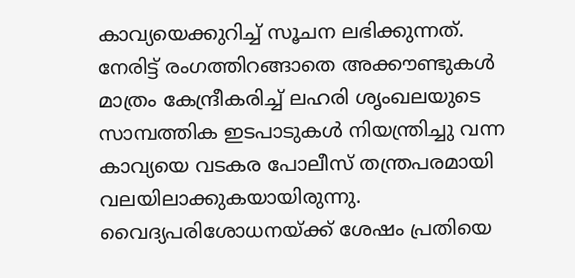കാവ്യയെക്കുറിച്ച് സൂചന ലഭിക്കുന്നത്.
നേരിട്ട് രംഗത്തിറങ്ങാതെ അക്കൗണ്ടുകൾ മാത്രം കേന്ദ്രീകരിച്ച് ലഹരി ശൃംഖലയുടെ സാമ്പത്തിക ഇടപാടുകൾ നിയന്ത്രിച്ചു വന്ന കാവ്യയെ വടകര പോലീസ് തന്ത്രപരമായി വലയിലാക്കുകയായിരുന്നു. വൈദ്യപരിശോധനയ്ക്ക് ശേഷം പ്രതിയെ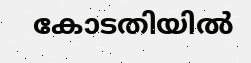കോടതിയിൽ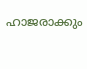ഹാജരാക്കും